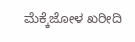ಮೆಕ್ಕೆಜೋಳ ಖರೀದಿ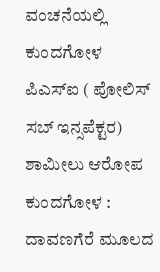ವಂಚನೆಯಲ್ಲಿ ಕುಂದಗೋಳ ಪಿಎಸ್ಐ ( ಪೋಲಿಸ್ ಸಬ್ ಇನ್ಸಪೆಕ್ಟರ) ಶಾಮೀಲು ಆರೋಪ
ಕುಂದಗೋಳ : ದಾವಣಗೆರೆ ಮೂಲದ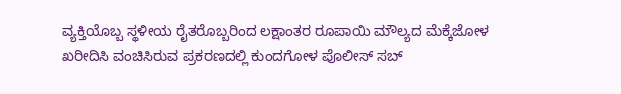ವ್ಯಕ್ತಿಯೊಬ್ಬ ಸ್ಥಳೀಯ ರೈತರೊಬ್ಬರಿಂದ ಲಕ್ಷಾಂತರ ರೂಪಾಯಿ ಮೌಲ್ಯದ ಮೆಕ್ಕೆಜೋಳ ಖರೀದಿಸಿ ವಂಚಿಸಿರುವ ಪ್ರಕರಣದಲ್ಲಿ ಕುಂದಗೋಳ ಪೊಲೀಸ್ ಸಬ್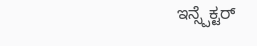ಇನ್ಸ್ಪೆಕ್ಟರ್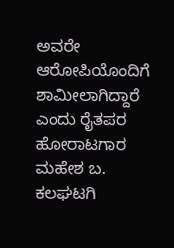ಅವರೇ ಆರೋಪಿಯೊಂದಿಗೆ ಶಾಮೀಲಾಗಿದ್ದಾರೆ ಎಂದು ರೈತಪರ ಹೋರಾಟಗಾರ ಮಹೇಶ ಬ. ಕಲಘಟಗಿ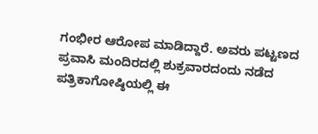ಗಂಭೀರ ಆರೋಪ ಮಾಡಿದ್ದಾರೆ. ಅವರು ಪಟ್ಟಣದ ಪ್ರವಾಸಿ ಮಂದಿರದಲ್ಲಿ ಶುಕ್ರವಾರದಂದು ನಡೆದ ಪತ್ರಿಕಾಗೋಷ್ಠಿಯಲ್ಲಿ ಈ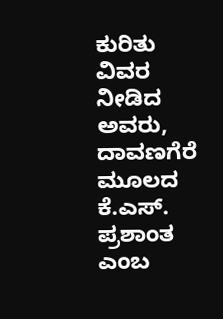ಕುರಿತು ವಿವರ ನೀಡಿದ ಅವರು, ದಾವಣಗೆರೆ ಮೂಲದ ಕೆ.ಎಸ್. ಪ್ರಶಾಂತ ಎಂಬ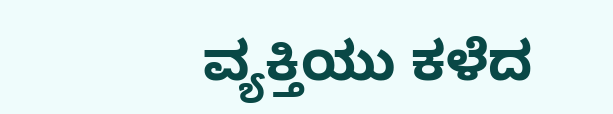ವ್ಯಕ್ತಿಯು ಕಳೆದ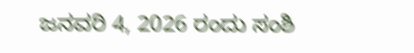ಜನವರಿ 4, 2026 ರಂದು ಸಂಶಿ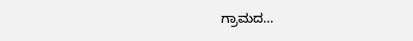ಗ್ರಾಮದ…